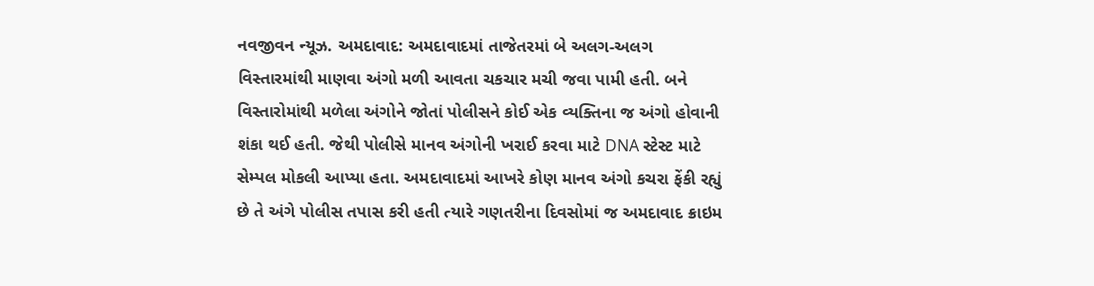નવજીવન ન્યૂઝ. અમદાવાદ: અમદાવાદમાં તાજેતરમાં બે અલગ-અલગ વિસ્તારમાંથી માણવા અંગો મળી આવતા ચકચાર મચી જવા પામી હતી. બને વિસ્તારોમાંથી મળેલા અંગોને જોતાં પોલીસને કોઈ એક વ્યક્તિના જ અંગો હોવાની શંકા થઈ હતી. જેથી પોલીસે માનવ અંગોની ખરાઈ કરવા માટે DNA સ્ટેસ્ટ માટે સેમ્પલ મોકલી આપ્યા હતા. અમદાવાદમાં આખરે કોણ માનવ અંગો કચરા ફેંકી રહ્યું છે તે અંગે પોલીસ તપાસ કરી હતી ત્યારે ગણતરીના દિવસોમાં જ અમદાવાદ ક્રાઇમ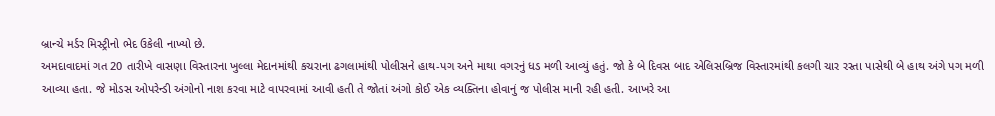બ્રાન્ચે મર્ડર મિસ્ટ્રીનો ભેદ ઉકેલી નાખ્યો છે.
અમદાવાદમાં ગત 20 તારીખે વાસણા વિસ્તારના ખુલ્લા મેદાનમાંથી કચરાના ઢગલામાંથી પોલીસને હાથ-પગ અને માથા વગરનું ધડ મળી આવ્યું હતું. જો કે બે દિવસ બાદ એલિસબ્રિજ વિસ્તારમાંથી કલગી ચાર રસ્તા પાસેથી બે હાથ અંગે પગ મળી આવ્યા હતા. જે મોડસ ઓપરેન્ડી અંગોનો નાશ કરવા માટે વાપરવામાં આવી હતી તે જોતાં અંગો કોઈ એક વ્યક્તિના હોવાનું જ પોલીસ માની રહી હતી. આખરે આ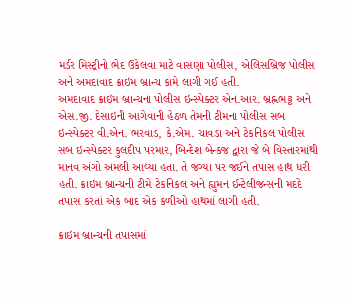મર્ડર મિસ્ટ્રીનો ભેદ ઉકેલવા માટે વાસણા પોલીસ, એલિસબ્રિજ પોલીસ અને અમદાવાદ ક્રાઇમ બ્રાન્ચ કામે લાગી ગઈ હતી.
અમદાવાદ ક્રાઇમ બ્રાન્ચના પોલીસ ઇન્સ્પેક્ટર એન.આર. બ્રહ્નભટ્ટ અને એસ.જી. દેસાઇની આગેવાની હેઠળ તેમની ટીમના પોલીસ સબ ઇન્સ્પેક્ટર વી.એન. ભરવાડ, કે.એમ. ચાવડા અને ટેકનિકલ પોલીસ સબ ઇન્સ્પેક્ટર કુલદીપ પરમાર, બિન્દેશ બેન્કજ દ્વારા જે બે વિસ્તારમાંથી માનવ અંગો અમલી આવ્યા હતા. તે જગ્યા પર જઈને તપાસ હાથ ધરી હતી. ક્રાઇમ બ્રાન્ચની ટીમે ટેકનિકલ અને હ્યુમન ઈન્ટેલીજન્સની મદદે તપાસ કરતાં એક બાદ એક કળીઓ હાથમાં લાગી હતી.

ક્રાઇમ બ્રાન્ચની તપાસમાં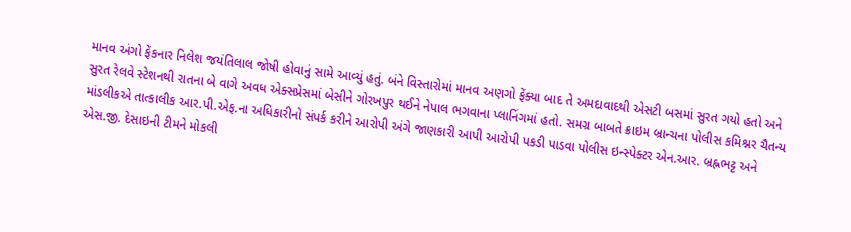માનવ અંગો ફેંકનાર નિલેશ જયંતિલાલ જોષી હોવાનું સામે આવ્યું હતું. બંને વિસ્તારોમાં માનવ અણગો ફેંક્યા બાદ તે અમદાવાદથી એસટી બસમાં સુરત ગયો હતો અને સુરત રેલવે સ્ટેશનથી રાતના બે વાગે અવધ એક્સપ્રેસમાં બેસીને ગોરખપુર થઈને નેપાલ ભગવાના પ્લાનિંગમાં હતો. સમગ્ર બાબતે ક્રાઇમ બ્રાન્ચના પોલીસ કમિશ્નર ચૈતન્ય માંડલીકએ તાત્કાલીક આર.પી.એફ.ના અધિકારીનો સંપર્ક કરીને આરોપી અંગે જાણકારી આપી આરોપી પકડી પાડવા પોલીસ ઇન્સ્પેક્ટર એન.આર. બ્રહ્નભટ્ટ અને એસ.જી. દેસાઇની ટીમને મોકલી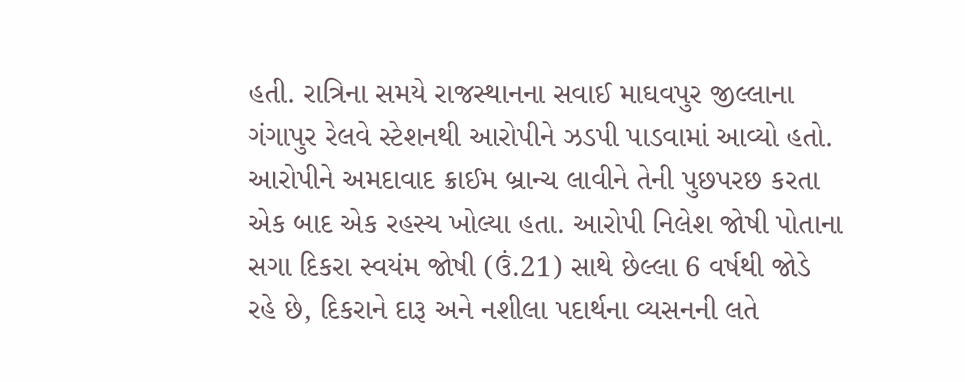હતી. રાત્રિના સમયે રાજસ્થાનના સવાઈ માઘવપુર જીલ્લાના ગંગાપુર રેલવે સ્ટેશનથી આરોપીને ઝડપી પાડવામાં આવ્યો હતો.
આરોપીને અમદાવાદ ક્રાઈમ બ્રાન્ચ લાવીને તેની પુછપરછ કરતા એક બાદ એક રહસ્ય ખોલ્યા હતા. આરોપી નિલેશ જોષી પોતાના સગા દિકરા સ્વયંમ જોષી (ઉં.21) સાથે છેલ્લા 6 વર્ષથી જોડે રહે છે, દિકરાને દારૂ અને નશીલા પદાર્થના વ્યસનની લતે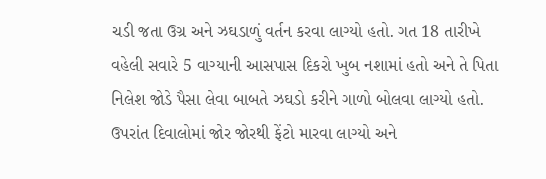ચડી જતા ઉગ્ર અને ઝઘડાળું વર્તન કરવા લાગ્યો હતો. ગત 18 તારીખે વહેલી સવારે 5 વાગ્યાની આસપાસ દિકરો ખુબ નશામાં હતો અને તે પિતા નિલેશ જોડે પૈસા લેવા બાબતે ઝઘડો કરીને ગાળો બોલવા લાગ્યો હતો. ઉપરાંત દિવાલોમાં જોર જોરથી ફેંટો મારવા લાગ્યો અને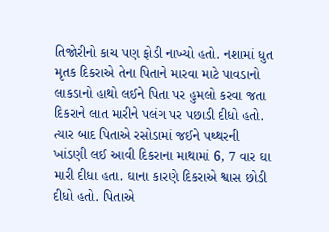તિજોરીનો કાચ પણ ફોડી નાખ્યો હતો. નશામાં ધુત મૃતક દિકરાએ તેના પિતાને મારવા માટે પાવડાનો લાકડાનો હાથો લઈને પિતા પર હુમલો કરવા જતા દિકરાને લાત મારીને પલંગ પર પછાડી દીધો હતો.
ત્યાર બાદ પિતાએ રસોડામાં જઈને પથ્થરની ખાંડણી લઈ આવી દિકરાના માથામાં 6, 7 વાર ઘા મારી દીધા હતા. ઘાના કારણે દિકરાએ શ્વાસ છોડી દીધો હતો. પિતાએ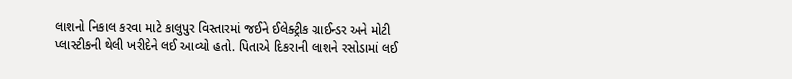લાશનો નિકાલ કરવા માટે કાલુપુર વિસ્તારમાં જઈને ઈલેક્ટ્રીક ગ્રાઈન્ડર અને મોટી પ્લાસ્ટીકની થેલી ખરીદેને લઈ આવ્યો હતો. પિતાએ દિકરાની લાશને રસોડામાં લઈ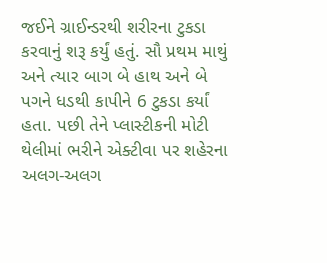જઈને ગ્રાઈન્ડરથી શરીરના ટુકડા કરવાનું શરૂ કર્યું હતું. સૌ પ્રથમ માથું અને ત્યાર બાગ બે હાથ અને બે પગને ધડથી કાપીને 6 ટુકડા કર્યાં હતા. પછી તેને પ્લાસ્ટીકની મોટી થેલીમાં ભરીને એક્ટીવા પર શહેરના અલગ-અલગ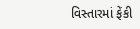વિસ્તારમાં ફેંકી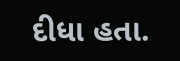દીધા હતા.